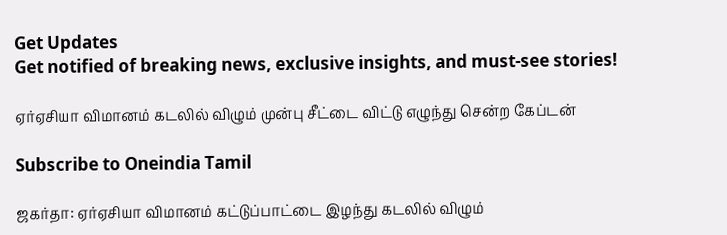Get Updates
Get notified of breaking news, exclusive insights, and must-see stories!

ஏர்ஏசியா விமானம் கடலில் விழும் முன்பு சீட்டை விட்டு எழுந்து சென்ற கேப்டன்

Subscribe to Oneindia Tamil

ஜகர்தா: ஏர்ஏசியா விமானம் கட்டுப்பாட்டை இழந்து கடலில் விழும்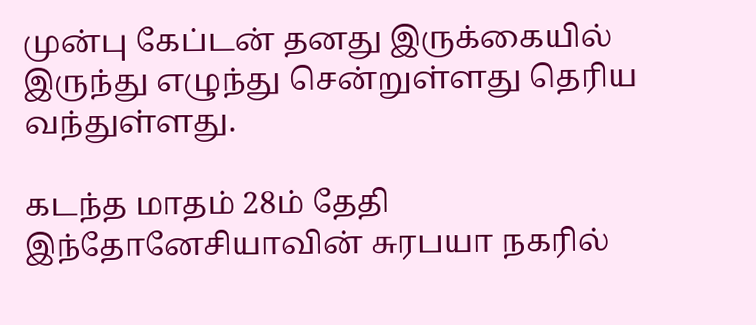முன்பு கேப்டன் தனது இருக்கையில் இருந்து எழுந்து சென்றுள்ளது தெரிய வந்துள்ளது.

கடந்த மாதம் 28ம் தேதி இந்தோனேசியாவின் சுரபயா நகரில்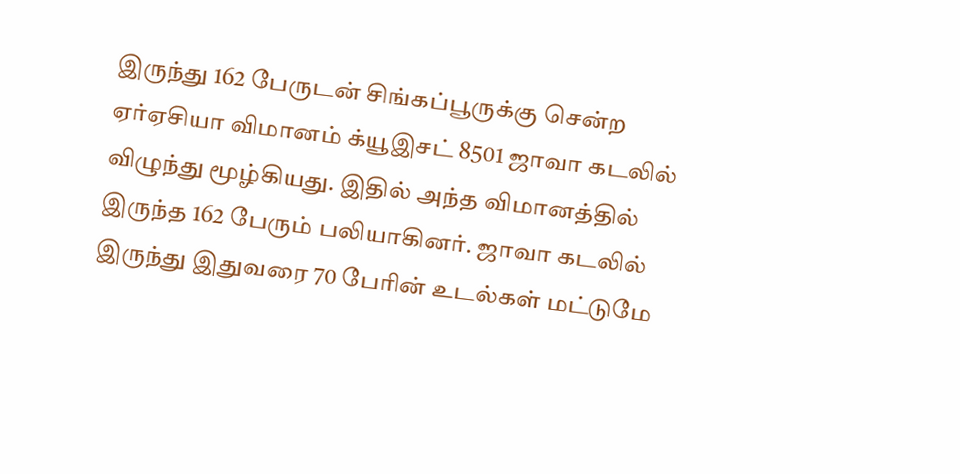இருந்து 162 பேருடன் சிங்கப்பூருக்கு சென்ற ஏர்ஏசியா விமானம் க்யூஇசட் 8501 ஜாவா கடலில் விழுந்து மூழ்கியது. இதில் அந்த விமானத்தில் இருந்த 162 பேரும் பலியாகினர். ஜாவா கடலில் இருந்து இதுவரை 70 பேரின் உடல்கள் மட்டுமே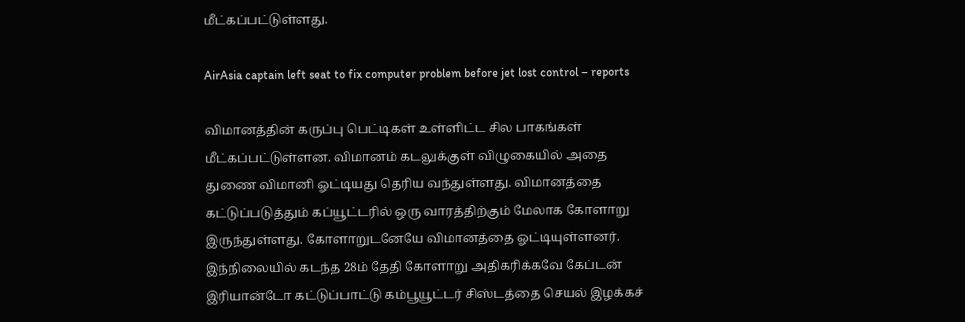மீட்கப்பட்டுள்ளது.

AirAsia captain left seat to fix computer problem before jet lost control – reports

விமானத்தின் கருப்பு பெட்டிகள் உள்ளிட்ட சில பாகங்கள் மீட்கப்பட்டுள்ளன. விமானம் கடலுக்குள் விழுகையில் அதை துணை விமானி ஓட்டியது தெரிய வந்துள்ளது. விமானத்தை கட்டுப்படுத்தும் கப்யூட்டரில் ஒரு வாரத்திற்கும் மேலாக கோளாறு இருந்துள்ளது. கோளாறுடனேயே விமானத்தை ஓட்டியுள்ளனர். இந்நிலையில் கடந்த 28ம் தேதி கோளாறு அதிகரிக்கவே கேப்டன் இரியான்டோ கட்டுப்பாட்டு கம்பூயூட்டர் சிஸ்டத்தை செயல் இழக்கச்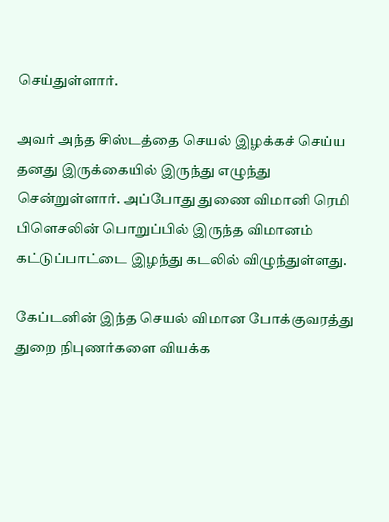செய்துள்ளார்.

அவர் அந்த சிஸ்டத்தை செயல் இழக்கச் செய்ய தனது இருக்கையில் இருந்து எழுந்து சென்றுள்ளார். அப்போது துணை விமானி ரெமி பிளெசலின் பொறுப்பில் இருந்த விமானம் கட்டுப்பாட்டை இழந்து கடலில் விழுந்துள்ளது.

கேப்டனின் இந்த செயல் விமான போக்குவரத்து துறை நிபுணர்களை வியக்க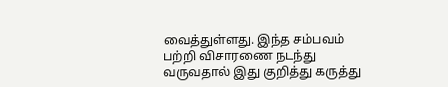வைத்துள்ளது. இந்த சம்பவம் பற்றி விசாரணை நடந்து வருவதால் இது குறித்து கருத்து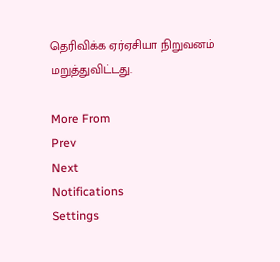தெரிவிக்க ஏர்ஏசியா நிறுவனம் மறுத்துவிட்டது.

More From
Prev
Next
Notifications
Settings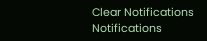Clear Notifications
Notifications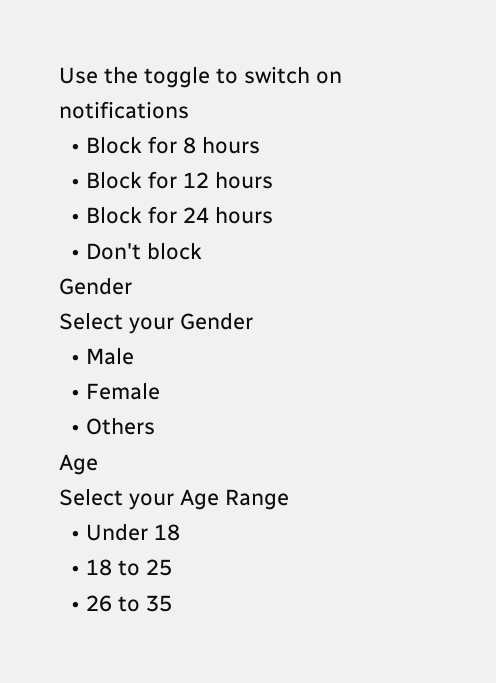Use the toggle to switch on notifications
  • Block for 8 hours
  • Block for 12 hours
  • Block for 24 hours
  • Don't block
Gender
Select your Gender
  • Male
  • Female
  • Others
Age
Select your Age Range
  • Under 18
  • 18 to 25
  • 26 to 35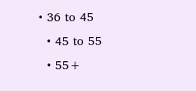• 36 to 45
  • 45 to 55
  • 55+